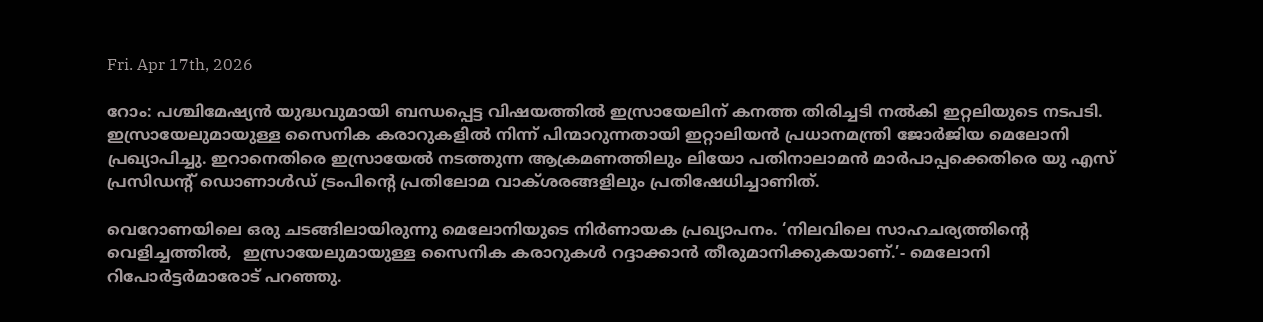Fri. Apr 17th, 2026

റോം: പശ്ചിമേഷ്യന്‍ യുദ്ധവുമായി ബന്ധപ്പെട്ട വിഷയത്തില്‍ ഇസ്രായേലിന് കനത്ത തിരിച്ചടി നല്‍കി ഇറ്റലിയുടെ നടപടി.  ഇസ്രായേലുമായുള്ള സൈനിക കരാറുകളില്‍ നിന്ന് പിന്മാറുന്നതായി ഇറ്റാലിയന്‍ പ്രധാനമന്ത്രി ജോര്‍ജിയ മെലോനി പ്രഖ്യാപിച്ചു. ഇറാനെതിരെ ഇസ്രായേല്‍ നടത്തുന്ന ആക്രമണത്തിലും ലിയോ പതിനാലാമന്‍ മാര്‍പാപ്പക്കെതിരെ യു എസ് പ്രസിഡന്റ് ഡൊണാള്‍ഡ് ട്രംപിന്റെ പ്രതിലോമ വാക്ശരങ്ങളിലും പ്രതിഷേധിച്ചാണിത്.

വെറോണയിലെ ഒരു ചടങ്ങിലായിരുന്നു മെലോനിയുടെ നിര്‍ണായക പ്രഖ്യാപനം. ‘നിലവിലെ സാഹചര്യത്തിന്റെ വെളിച്ചത്തില്‍,  ഇസ്രായേലുമായുള്ള സൈനിക കരാറുകള്‍ റദ്ദാക്കാന്‍ തീരുമാനിക്കുകയാണ്.’- മെലോനി റിപോര്‍ട്ടര്‍മാരോട് പറഞ്ഞു.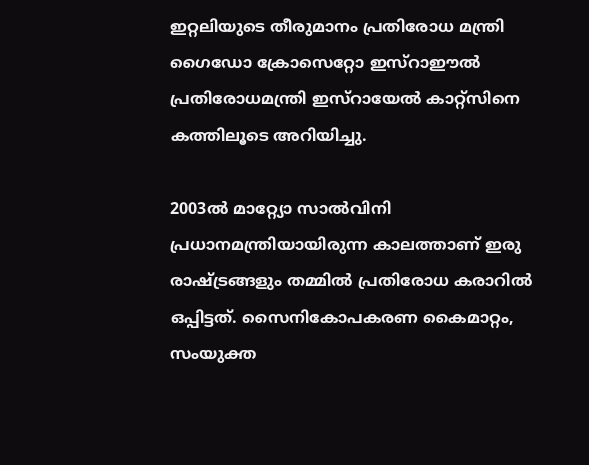ഇറ്റലിയുടെ തീരുമാനം പ്രതിരോധ മന്ത്രി ഗൈഡോ ക്രോസെറ്റോ ഇസ്‌റാഈല്‍ പ്രതിരോധമന്ത്രി ഇസ്‌റായേല്‍ കാറ്റ്‌സിനെ കത്തിലൂടെ അറിയിച്ചു.

2003ല്‍ മാറ്റ്യോ സാല്‍വിനി പ്രധാനമന്ത്രിയായിരുന്ന കാലത്താണ് ഇരു രാഷ്ട്രങ്ങളും തമ്മില്‍ പ്രതിരോധ കരാറില്‍ ഒപ്പിട്ടത്. സൈനികോപകരണ കൈമാറ്റം, സംയുക്ത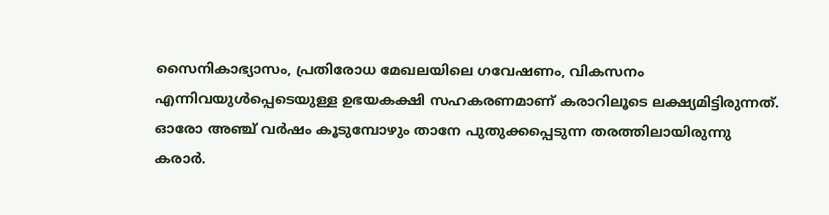സൈനികാഭ്യാസം, പ്രതിരോധ മേഖലയിലെ ഗവേഷണം, വികസനം എന്നിവയുള്‍പ്പെടെയുള്ള ഉഭയകക്ഷി സഹകരണമാണ് കരാറിലൂടെ ലക്ഷ്യമിട്ടിരുന്നത്. ഓരോ അഞ്ച് വര്‍ഷം കൂടുമ്പോഴും താനേ പുതുക്കപ്പെടുന്ന തരത്തിലായിരുന്നു കരാര്‍.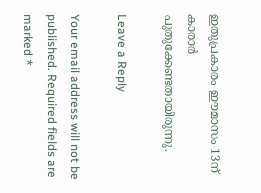ഇതുപ്രകാരം ഈമാസം 13ന് കാരാര്‍ പുതുക്കേണ്ടതായിരുന്നു.

Leave a Reply

Your email address will not be published. Required fields are marked *